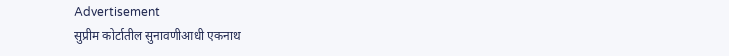Advertisement
सुप्रीम कोर्टातील सुनावणीआधी एकनाथ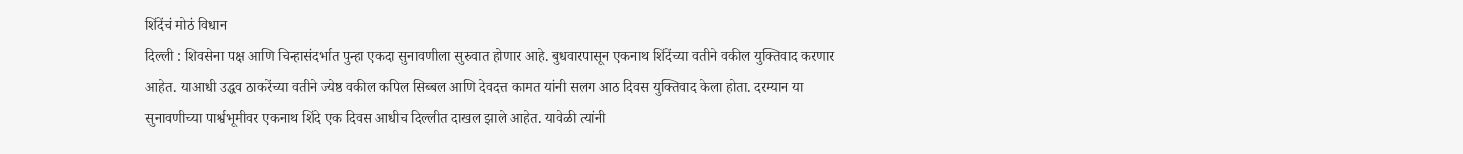शिंदेंचं मोठं विधान
दिल्ली : शिवसेना पक्ष आणि चिन्हासंदर्भात पुन्हा एकदा सुनावणीला सुरुवात होणार आहे. बुधवारपासून एकनाथ शिंदेंच्या वतीने वकील युक्तिवाद करणार आहेत. याआधी उद्धव ठाकरेंच्या वतीने ज्येष्ठ वकील कपिल सिब्बल आणि देवदत्त कामत यांनी सलग आठ दिवस युक्तिवाद केला होता. दरम्यान या सुनावणीच्या पार्श्वभूमीवर एकनाथ शिंदे एक दिवस आधीच दिल्लीत दाखल झाले आहेत. यावेळी त्यांनी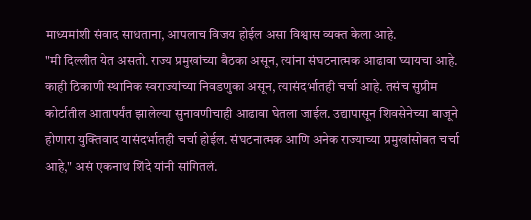माध्यमांशी संवाद साधताना, आपलाच विजय होईल असा विश्वास व्यक्त केला आहे.
"मी दिल्लीत येत असतो. राज्य प्रमुखांच्या बैठका असून, त्यांना संघटनात्मक आढावा घ्यायचा आहे. काही ठिकाणी स्थानिक स्वराज्यांच्या निवडणुका असून, त्यासंदर्भातही चर्चा आहे. तसंच सुप्रीम कोर्टातील आतापर्यंत झालेल्या सुनावणीचाही आढावा घेतला जाईल. उद्यापासून शिवसेनेच्या बाजूने होणारा युक्तिवाद यासंदर्भातही चर्चा होईल. संघटनात्मक आणि अनेक राज्याच्या प्रमुखांसोबत चर्चा आहे," असं एकनाथ शिंदे यांनी सांगितलं.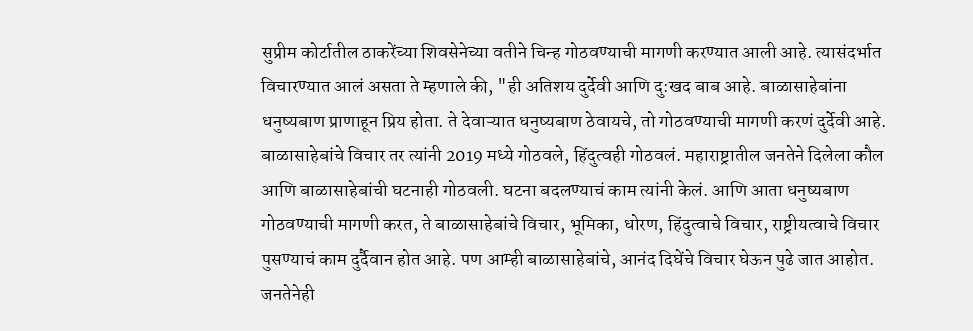सुप्रीम कोर्टातील ठाकरेंच्या शिवसेनेच्या वतीने चिन्ह गोठवण्याची मागणी करण्यात आली आहे. त्यासंदर्भात विचारण्यात आलं असता ते म्हणाले की, "ही अतिशय दुर्देवी आणि दु:खद बाब आहे. बाळासाहेबांना धनुष्यबाण प्राणाहून प्रिय होता. ते देवाऱ्यात धनुष्यबाण ठेवायचे, तो गोठवण्याची मागणी करणं दुर्देवी आहे. बाळासाहेबांचे विचार तर त्यांनी 2019 मध्ये गोठवले, हिंदुत्वही गोठवलं. महाराष्ट्रातील जनतेने दिलेला कौल आणि बाळासाहेबांची घटनाही गोठवली. घटना बदलण्याचं काम त्यांनी केलं. आणि आता धनुष्यबाण गोठवण्याची मागणी करत, ते बाळासाहेबांचे विचार, भूमिका, धोरण, हिंदुत्वाचे विचार, राष्ट्रीयत्वाचे विचार पुसण्याचं काम दुर्दैवान होत आहे. पण आम्ही बाळासाहेबांचे, आनंद दिघेंचे विचार घेऊन पुढे जात आहोत. जनतेनेही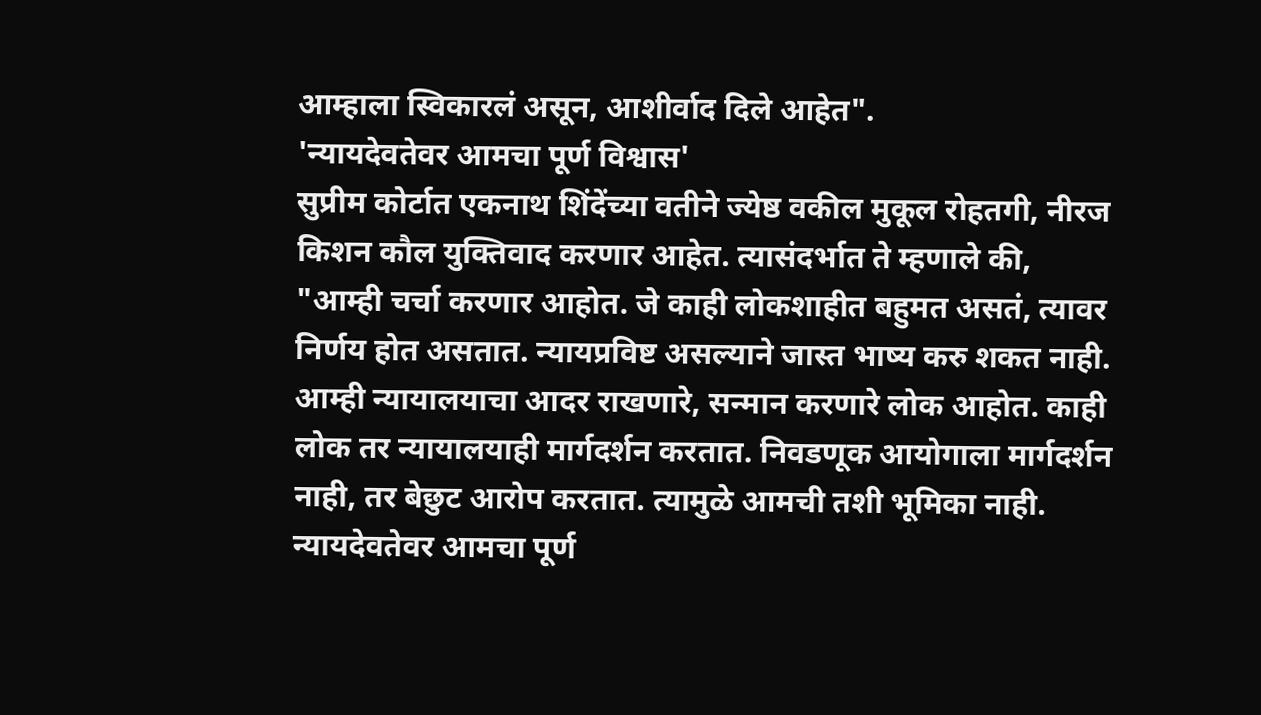आम्हाला स्विकारलं असून, आशीर्वाद दिले आहेत".
'न्यायदेवतेवर आमचा पूर्ण विश्वास'
सुप्रीम कोर्टात एकनाथ शिंदेंच्या वतीने ज्येष्ठ वकील मुकूल रोहतगी, नीरज किशन कौल युक्तिवाद करणार आहेत. त्यासंदर्भात ते म्हणाले की, "आम्ही चर्चा करणार आहोत. जे काही लोकशाहीत बहुमत असतं, त्यावर निर्णय होत असतात. न्यायप्रविष्ट असल्याने जास्त भाष्य करु शकत नाही. आम्ही न्यायालयाचा आदर राखणारे, सन्मान करणारे लोक आहोत. काही लोक तर न्यायालयाही मार्गदर्शन करतात. निवडणूक आयोगाला मार्गदर्शन नाही, तर बेछुट आरोप करतात. त्यामुळे आमची तशी भूमिका नाही. न्यायदेवतेवर आमचा पूर्ण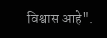विश्वास आहे".